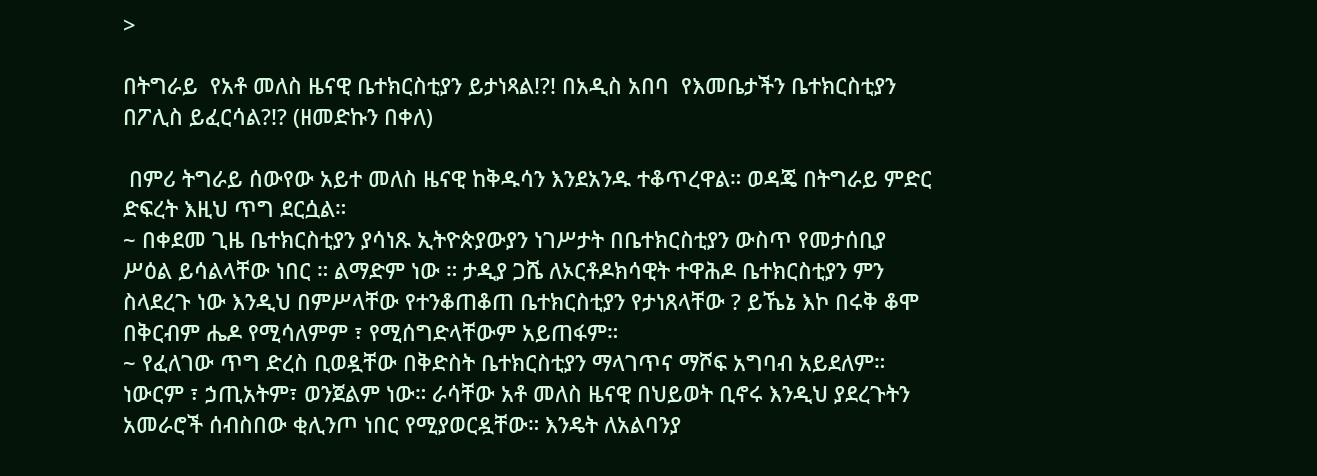>

በትግራይ  የአቶ መለስ ዜናዊ ቤተክርስቲያን ይታነጻል!?! በአዲስ አበባ  የእመቤታችን ቤተክርስቲያን በፖሊስ ይፈርሳል?!? (ዘመድኩን በቀለ)

 በምሪ ትግራይ ሰውየው አይተ መለስ ዜናዊ ከቅዱሳን እንደአንዱ ተቆጥረዋል። ወዳጄ በትግራይ ምድር ድፍረት እዚህ ጥግ ደርሷል።
~ በቀደመ ጊዜ ቤተክርስቲያን ያሳነጹ ኢትዮጵያውያን ነገሥታት በቤተክርስቲያን ውስጥ የመታሰቢያ ሥዕል ይሳልላቸው ነበር ። ልማድም ነው ። ታዲያ ጋሼ ለኦርቶዶክሳዊት ተዋሕዶ ቤተክርስቲያን ምን ስላደረጉ ነው እንዲህ በምሥላቸው የተንቆጠቆጠ ቤተክርስቲያን የታነጸላቸው ? ይኼኔ እኮ በሩቅ ቆሞ በቅርብም ሔዶ የሚሳለምም ፣ የሚሰግድላቸውም አይጠፋም።
~ የፈለገው ጥግ ድረስ ቢወዷቸው በቅድስት ቤተክርስቲያን ማላገጥና ማሾፍ አግባብ አይደለም። ነውርም ፣ ኃጢአትም፣ ወንጀልም ነው። ራሳቸው አቶ መለስ ዜናዊ በህይወት ቢኖሩ እንዲህ ያደረጉትን አመራሮች ሰብስበው ቂሊንጦ ነበር የሚያወርዷቸው። እንዴት ለአልባንያ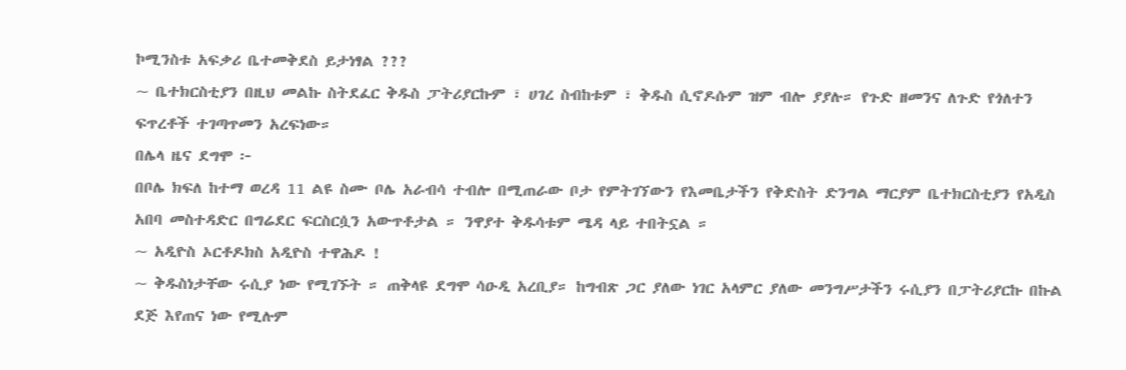ኮሚንስቱ አፍቃሪ ቤተመቅደስ ይታነፃል ???
~ ቤተክርስቲያን በዚህ መልኩ ስትደፈር ቅዱስ ፓትሪያርኩም ፣ ሀገረ ስብከቱም ፣ ቅዱስ ሲኖዶሱም ዝም ብሎ ያያሉ። የጉድ ዘመንና ለጉድ የጎለተን ፍጥረቶች ተገጣጥመን አረፍነው።
በሌላ ዜና ደግሞ ፦
በቦሌ ክፍለ ከተማ ወረዳ 11 ልዩ ስሙ ቦሌ አራብሳ ተብሎ በሚጠራው ቦታ የምትገኘውን የእመቤታችን የቅድስት ድንግል ማርያም ቤተክርስቲያን የአዲስ አበባ መስተዳድር በግሬደር ፍርስርሷን አውጥቶታል ። ንዋያተ ቅዱሳቱም ሜዳ ላይ ተበትኗል ።
~ አዲዮስ ኦርቶዶክስ አዲዮስ ተዋሕዶ !
~ ቅዱስነታቸው ሩሲያ ነው የሚገኙት ። ጠቅላዩ ደግሞ ሳዑዲ አረቢያ። ከግብጽ ጋር ያለው ነገር አላምር ያለው መንግሥታችን ሩሲያን በፓትሪያርኩ በኩል ደጅ እየጠና ነው የሚሉም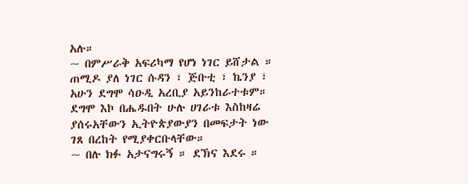አሉ።
~ በምሥራቅ አፍሪካማ የሆነ ነገር ይሸታል ። ጠሚዶ ያለ ነገር ሱዳን ፣ ጅቡቲ ፣ ኬንያ ፣ አሁን ደግሞ ሳዑዲ አረቢያ አይንከራተቱም። ደግሞ እኮ በሔዱበት ሁሉ ሀገራቱ እስከዛሬ ያሰሩአቸውን ኢትዮጵያውያን በመፍታት ነው ገጸ በረከት የሚያቀርቡላቸው።
~ በሉ ክፉ አታናግሩኝ ። ደኽና እደሩ ።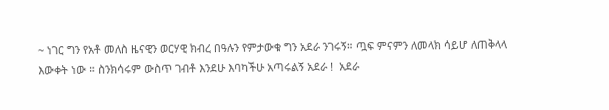~ ነገር ግን የአቶ መለስ ዜናዊን ወርሃዊ ክብረ በዓሉን የምታውቁ ግን አደራ ንገሩኝ። ጧፍ ምናምን ለመላክ ሳይሆ ለጠቅላላ እውቀት ነው ። ስንክሳሩም ውስጥ ገብቶ እንደሁ እባካችሁ አጣሩልኝ አደራ !  አደራ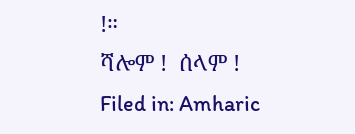!።
ሻሎም !  ሰላም !
Filed in: Amharic